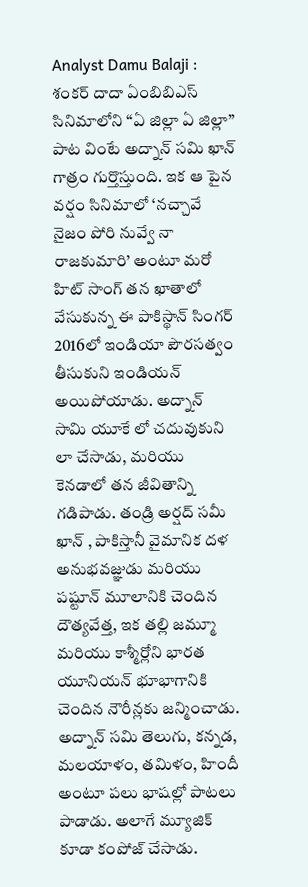Analyst Damu Balaji : శంకర్ దాదా ఏంబిబిఎస్ సినిమాలోని “ఏ జిల్లా ఏ జిల్లా” పాట వింటే అద్నాన్ సమి ఖాన్ గాత్రం గుర్తొస్తుంది. ఇక ఆ పైన వర్షం సినిమాలో ‘నచ్చావే నైజం పోరి నువ్వే నా రాజకుమారి’ అంటూ మరో హిట్ సాంగ్ తన ఖాతాలో వేసుకున్న ఈ పాకిస్థాన్ సింగర్ 2016లో ఇండియా పౌరసత్వం తీసుకుని ఇండియన్ అయిపోయాడు. అద్నాన్ సామి యూకే లో చదువుకుని లా చేసాడు, మరియు కెనడాలో తన జీవితాన్ని గడిపాడు. తండ్రి అర్షద్ సమీ ఖాన్ , పాకిస్తానీ వైమానిక దళ అనుభవజ్ఞుడు మరియు పష్టూన్ మూలానికి చెందిన దౌత్యవేత్త, ఇక తల్లి జమ్మూ మరియు కాశ్మీర్లోని భారత యూనియన్ భూభాగానికి చెందిన నౌరీన్లకు జన్మించాడు. అద్నాన్ సమి తెలుగు, కన్నడ, మలయాళం, తమిళం, హిందీ అంటూ పలు భాషల్లో పాటలు పాడాడు. అలాగే మ్యూజిక్ కూడా కంపోజ్ చేసాడు.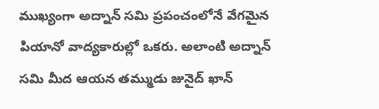ముఖ్యంగా అద్నాన్ సమి ప్రపంచంలోనే వేగమైన పియానో వాద్యకారుల్లో ఒకరు. అలాంటి అద్నాన్ సమి మీద ఆయన తమ్ముడు జునైద్ ఖాన్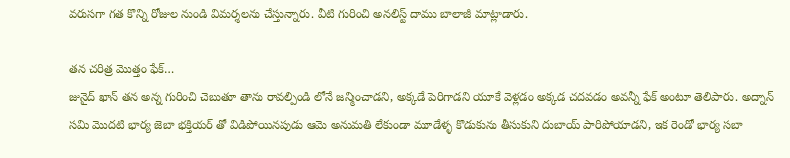వరుసగా గత కొన్ని రోజుల నుండి విమర్శలను చేస్తున్నారు. వీటి గురించి అనలిస్ట్ దాము బాలాజీ మాట్లాడారు.

తన చరిత్ర మొత్తం ఫేక్…
జునైద్ ఖాన్ తన అన్న గురించి చెబుతూ తాను రావల్పిండి లోనే జన్మించాడని, అక్కడే పెరిగాడని యూకే వెళ్లడం అక్కడ చదవడం అవన్నీ ఫేక్ అంటూ తెలిపారు. అద్నాన్ సమి మొదటి భార్య జెబా భక్తియర్ తో విడిపోయినపుడు ఆమె అనుమతి లేకుండా మూడేళ్ళ కొడుకును తీసుకుని దుబాయ్ పారిపోయాడని, ఇక రెండో భార్య సబా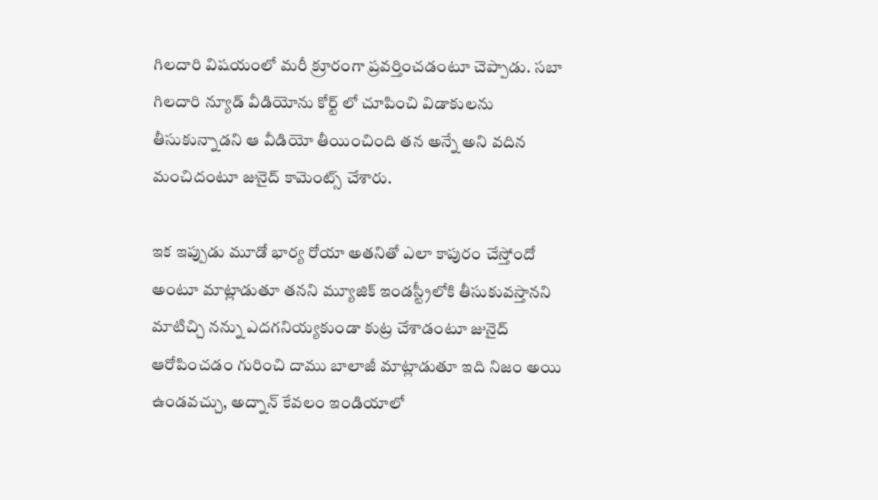గిలదారి విషయంలో మరీ క్రూరంగా ప్రవర్తించడంటూ చెప్పాడు. సబా గిలదారి న్యూడ్ వీడియోను కోర్ట్ లో చూపించి విడాకులను తీసుకున్నాడని ఆ వీడియో తీయించింది తన అన్నే అని వదిన మంచిదంటూ జునైద్ కామెంట్స్ చేశారు.

ఇక ఇప్పుడు మూడో భార్య రోయా అతనితో ఎలా కాపురం చేస్తోందో అంటూ మాట్లాడుతూ తనని మ్యూజిక్ ఇండస్ట్రీలోకి తీసుకువస్తానని మాటిచ్చి నన్ను ఎదగనియ్యకుండా కుట్ర చేశాడంటూ జునైద్ ఆరోపించడం గురించి దాము బాలాజీ మాట్లాడుతూ ఇది నిజం అయి ఉండవచ్చు, అద్నాన్ కేవలం ఇండియాలో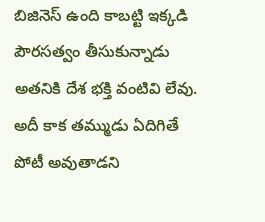బిజినెస్ ఉంది కాబట్టి ఇక్కడి పౌరసత్వం తీసుకున్నాడు అతనికి దేశ భక్తి వంటివి లేవు. అదీ కాక తమ్ముడు ఏదిగితే పోటీ అవుతాడని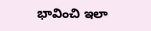భావించి ఇలా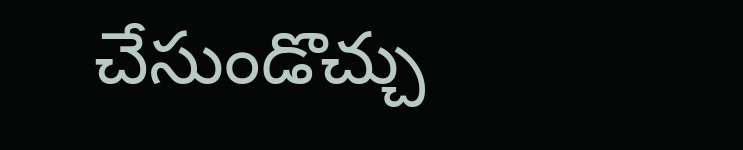చేసుండొచ్చు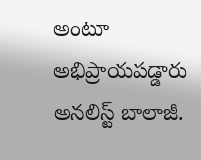అంటూ అభిప్రాయపడ్డారు అనలిస్ట్ బాలాజీ.